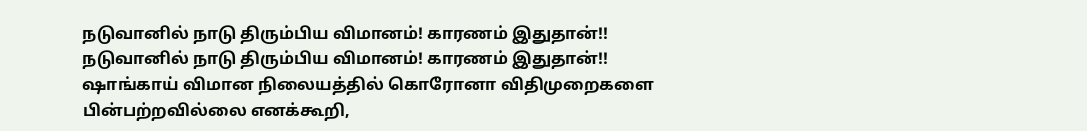நடுவானில் நாடு திரும்பிய விமானம்! காரணம் இதுதான்!!
நடுவானில் நாடு திரும்பிய விமானம்! காரணம் இதுதான்!!
ஷாங்காய் விமான நிலையத்தில் கொரோனா விதிமுறைகளை பின்பற்றவில்லை எனக்கூறி,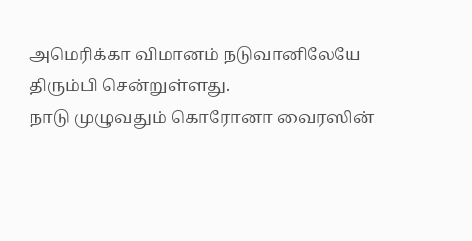அமெரிக்கா விமானம் நடுவானிலேயே திரும்பி சென்றுள்ளது.
நாடு முழுவதும் கொரோனா வைரஸின்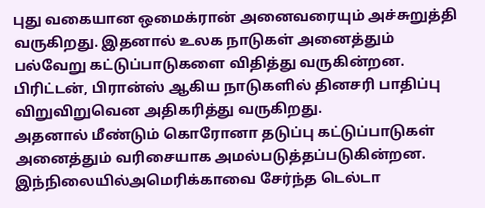புது வகையான ஒமைக்ரான் அனைவரையும் அச்சுறுத்தி வருகிறது. இதனால் உலக நாடுகள் அனைத்தும் பல்வேறு கட்டுப்பாடுகளை விதித்து வருகின்றன. பிரிட்டன், பிரான்ஸ் ஆகிய நாடுகளில் தினசரி பாதிப்பு விறுவிறுவென அதிகரித்து வருகிறது.
அதனால் மீண்டும் கொரோனா தடுப்பு கட்டுப்பாடுகள் அனைத்தும் வரிசையாக அமல்படுத்தப்படுகின்றன. இந்நிலையில்அமெரிக்காவை சேர்ந்த டெல்டா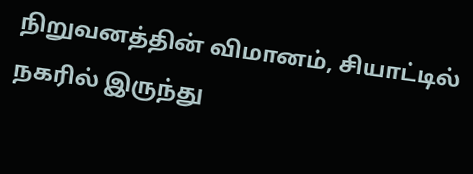நிறுவனத்தின் விமானம், சியாட்டில் நகரில் இருந்து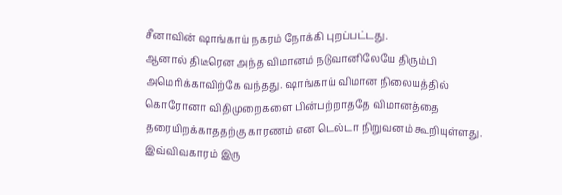சீனாவின் ஷாங்காய் நகரம் நோக்கி புறப்பட்டது.
ஆனால் திடீரென அந்த விமானம் நடுவானிலேயே திரும்பி அமெரிக்காவிற்கே வந்தது. ஷாங்காய் விமான நிலையத்தில் கொரோனா விதிமுறைகளை பின்பற்றாததே விமானத்தை தரையிறக்காததற்கு காரணம் என டெல்டா நிறுவனம் கூறியுள்ளது.
இவ்விவகாரம் இரு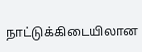நாட்டுக்கிடையிலான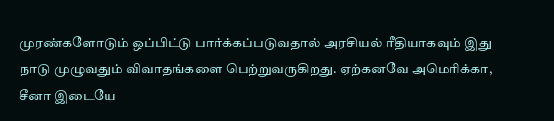முரண்களோடும் ஒப்பிட்டு பார்க்கப்படுவதால் அரசியல் ரீதியாகவும் இது நாடு முழுவதும் விவாதங்களை பெற்றுவருகிறது. ஏற்கனவே அமெரிக்கா, சீனா இடையே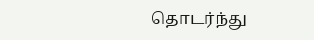தொடர்ந்து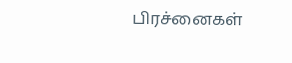பிரச்னைகள்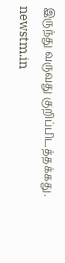இருந்து வருவது குறிப்பிடத்தக்கது.
newstm.in